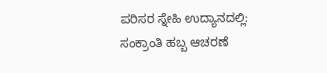ಪರಿಸರ ಸ್ನೇಹಿ ಉದ್ಯಾನದಲ್ಲಿ: ಸಂಕ್ರಾಂತಿ ಹಬ್ಬ ಆಚರಣೆ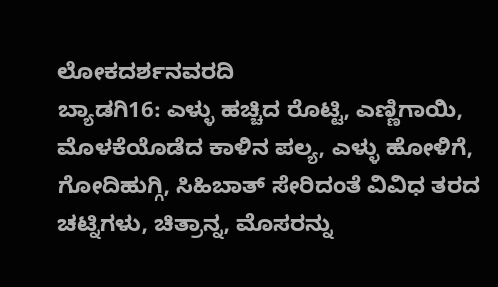ಲೋಕದರ್ಶನವರದಿ
ಬ್ಯಾಡಗಿ16: ಎಳ್ಳು ಹಚ್ಚಿದ ರೊಟ್ಟಿ, ಎಣ್ಣಿಗಾಯಿ, ಮೊಳಕೆಯೊಡೆದ ಕಾಳಿನ ಪಲ್ಯ, ಎಳ್ಳು ಹೋಳಿಗೆ, ಗೋದಿಹುಗ್ಗಿ, ಸಿಹಿಬಾತ್ ಸೇರಿದಂತೆ ವಿವಿಧ ತರದ ಚಟ್ನಿಗಳು, ಚಿತ್ರಾನ್ನ, ಮೊಸರನ್ನು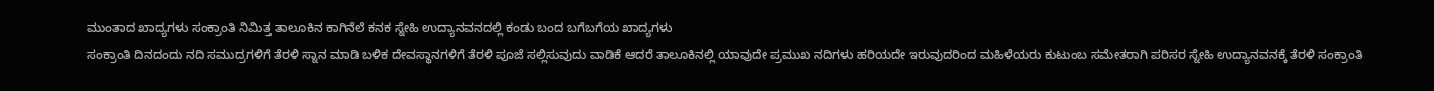ಮುಂತಾದ ಖಾದ್ಯಗಳು ಸಂಕ್ರಾಂತಿ ನಿಮಿತ್ತ ತಾಲೂಕಿನ ಕಾಗಿನೆಲೆ ಕನಕ ಸ್ನೇಹಿ ಉದ್ಯಾನವನದಲ್ಲಿ ಕಂಡು ಬಂದ ಬಗೆಬಗೆಯ ಖಾದ್ಯಗಳು
ಸಂಕ್ರಾಂತಿ ದಿನದಂದು ನದಿ ಸಮುದ್ರಗಳಿಗೆ ತೆರಳಿ ಸ್ನಾನ ಮಾಡಿ ಬಳಿಕ ದೇವಸ್ಥಾನಗಳಿಗೆ ತೆರಳಿ ಪೂಜೆ ಸಲ್ಲಿಸುವುದು ವಾಡಿಕೆ ಆದರೆ ತಾಲೂಕಿನಲ್ಲಿ ಯಾವುದೇ ಪ್ರಮುಖ ನದಿಗಳು ಹರಿಯದೇ ಇರುವುದರಿಂದ ಮಹಿಳೆಯರು ಕುಟುಂಬ ಸಮೇತರಾಗಿ ಪರಿಸರ ಸ್ನೇಹಿ ಉದ್ಯಾನವನಕ್ಕೆ ತೆರಳಿ ಸಂಕ್ರಾಂತಿ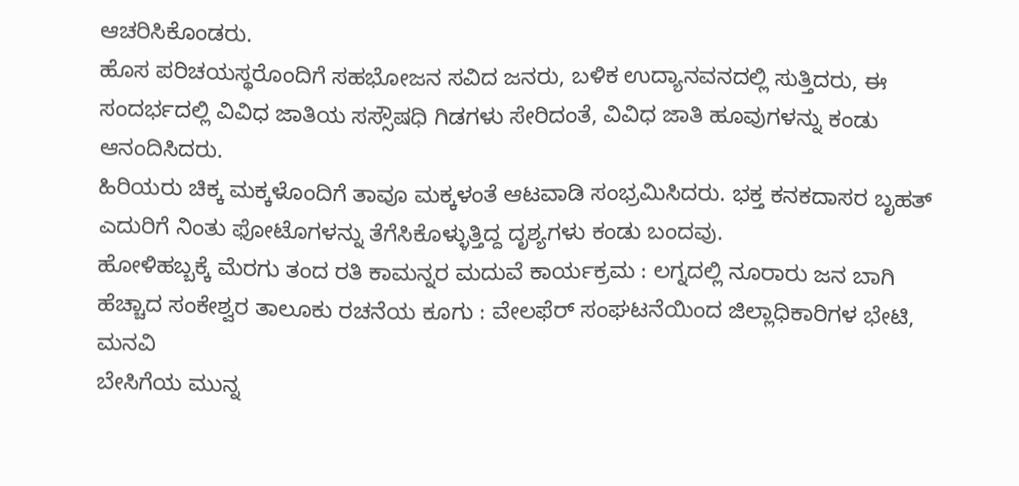ಆಚರಿಸಿಕೊಂಡರು.
ಹೊಸ ಪರಿಚಯಸ್ಥರೊಂದಿಗೆ ಸಹಭೋಜನ ಸವಿದ ಜನರು, ಬಳಿಕ ಉದ್ಯಾನವನದಲ್ಲಿ ಸುತ್ತಿದರು, ಈ ಸಂದರ್ಭದಲ್ಲಿ ವಿವಿಧ ಜಾತಿಯ ಸಸ್ಸೌಷಧಿ ಗಿಡಗಳು ಸೇರಿದಂತೆ, ವಿವಿಧ ಜಾತಿ ಹೂವುಗಳನ್ನು ಕಂಡು ಆನಂದಿಸಿದರು.
ಹಿರಿಯರು ಚಿಕ್ಕ ಮಕ್ಕಳೊಂದಿಗೆ ತಾವೂ ಮಕ್ಕಳಂತೆ ಆಟವಾಡಿ ಸಂಭ್ರಮಿಸಿದರು. ಭಕ್ತ ಕನಕದಾಸರ ಬೃಹತ್ ಎದುರಿಗೆ ನಿಂತು ಫೋಟೊಗಳನ್ನು ತೆಗೆಸಿಕೊಳ್ಳುತ್ತಿದ್ದ ದೃಶ್ಯಗಳು ಕಂಡು ಬಂದವು.
ಹೋಳಿಹಬ್ಬಕ್ಕೆ ಮೆರಗು ತಂದ ರತಿ ಕಾಮನ್ನರ ಮದುವೆ ಕಾರ್ಯಕ್ರಮ : ಲಗ್ನದಲ್ಲಿ ನೂರಾರು ಜನ ಬಾಗಿ
ಹೆಚ್ಚಾದ ಸಂಕೇಶ್ವರ ತಾಲೂಕು ರಚನೆಯ ಕೂಗು : ವೇಲಫೆರ್ ಸಂಘಟನೆಯಿಂದ ಜಿಲ್ಲಾಧಿಕಾರಿಗಳ ಭೇಟಿ, ಮನವಿ
ಬೇಸಿಗೆಯ ಮುನ್ನ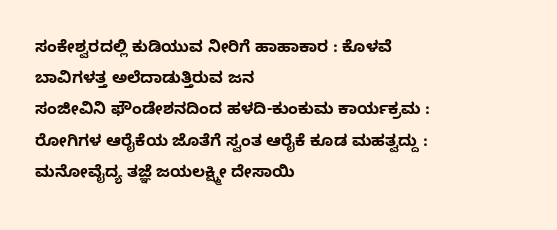ಸಂಕೇಶ್ವರದಲ್ಲಿ ಕುಡಿಯುವ ನೀರಿಗೆ ಹಾಹಾಕಾರ : ಕೊಳವೆ ಬಾವಿಗಳತ್ತ ಅಲೆದಾಡುತ್ತಿರುವ ಜನ
ಸಂಜೀವಿನಿ ಫೌಂಡೇಶನದಿಂದ ಹಳದಿ-ಕುಂಕುಮ ಕಾರ್ಯಕ್ರಮ : ರೋಗಿಗಳ ಆರೈಕೆಯ ಜೊತೆಗೆ ಸ್ವಂತ ಆರೈಕೆ ಕೂಡ ಮಹತ್ವದ್ದು : ಮನೋವೈದ್ಯ ತಜ್ಞೆ ಜಯಲಕ್ಷ್ಮೀ ದೇಸಾಯಿ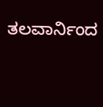ತಲವಾರ್ನಿಂದ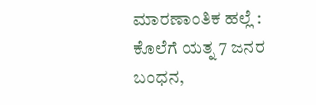ಮಾರಣಾಂತಿಕ ಹಲ್ಲೆ : ಕೊಲೆಗೆ ಯತ್ನ 7 ಜನರ ಬಂಧನ,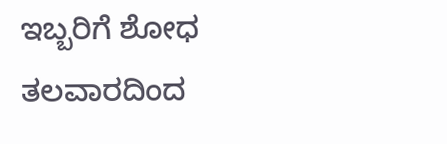ಇಬ್ಬರಿಗೆ ಶೋಧ
ತಲವಾರದಿಂದ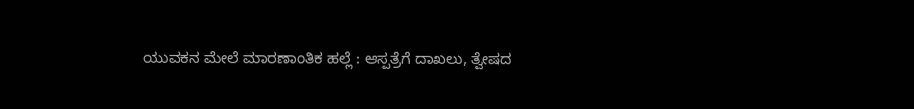ಯುವಕನ ಮೇಲೆ ಮಾರಣಾಂತಿಕ ಹಲ್ಲೆ : ಆಸ್ಪತ್ರೆಗೆ ದಾಖಲು, ತ್ವೇಷದ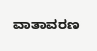ವಾತಾವರಣ